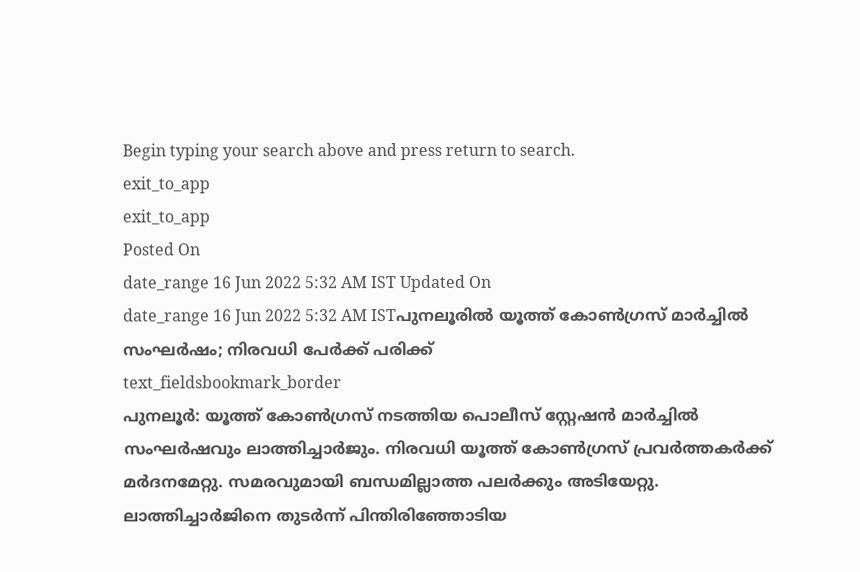Begin typing your search above and press return to search.
exit_to_app
exit_to_app
Posted On
date_range 16 Jun 2022 5:32 AM IST Updated On
date_range 16 Jun 2022 5:32 AM ISTപുനലൂരിൽ യൂത്ത് കോൺഗ്രസ് മാർച്ചിൽ സംഘർഷം; നിരവധി പേർക്ക് പരിക്ക്
text_fieldsbookmark_border
പുനലൂർ: യൂത്ത് കോൺഗ്രസ് നടത്തിയ പൊലീസ് സ്റ്റേഷൻ മാർച്ചിൽ സംഘർഷവും ലാത്തിച്ചാർജും. നിരവധി യൂത്ത് കോൺഗ്രസ് പ്രവർത്തകർക്ക് മർദനമേറ്റു. സമരവുമായി ബന്ധമില്ലാത്ത പലർക്കും അടിയേറ്റു. ലാത്തിച്ചാർജിനെ തുടർന്ന് പിന്തിരിഞ്ഞോടിയ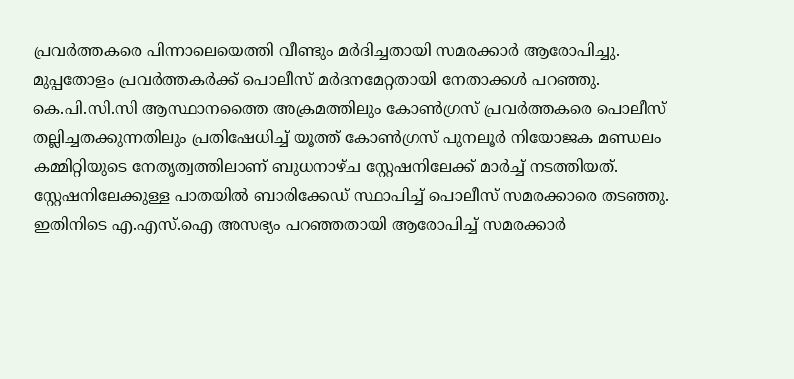പ്രവർത്തകരെ പിന്നാലെയെത്തി വീണ്ടും മർദിച്ചതായി സമരക്കാർ ആരോപിച്ചു. മുപ്പതോളം പ്രവർത്തകർക്ക് പൊലീസ് മർദനമേറ്റതായി നേതാക്കൾ പറഞ്ഞു. കെ.പി.സി.സി ആസ്ഥാനത്തൈ അക്രമത്തിലും കോൺഗ്രസ് പ്രവർത്തകരെ പൊലീസ് തല്ലിച്ചതക്കുന്നതിലും പ്രതിഷേധിച്ച് യൂത്ത് കോൺഗ്രസ് പുനലൂർ നിയോജക മണ്ഡലം കമ്മിറ്റിയുടെ നേതൃത്വത്തിലാണ് ബുധനാഴ്ച സ്റ്റേഷനിലേക്ക് മാർച്ച് നടത്തിയത്. സ്റ്റേഷനിലേക്കുള്ള പാതയിൽ ബാരിക്കേഡ് സ്ഥാപിച്ച് പൊലീസ് സമരക്കാരെ തടഞ്ഞു. ഇതിനിടെ എ.എസ്.ഐ അസഭ്യം പറഞ്ഞതായി ആരോപിച്ച് സമരക്കാർ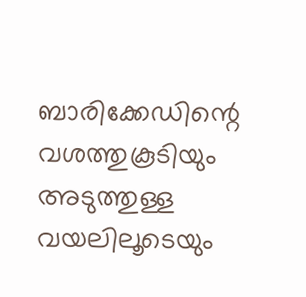ബാരിക്കേഡിന്റെ വശത്തുകൂടിയും അടുത്തുള്ള വയലിലൂടെയും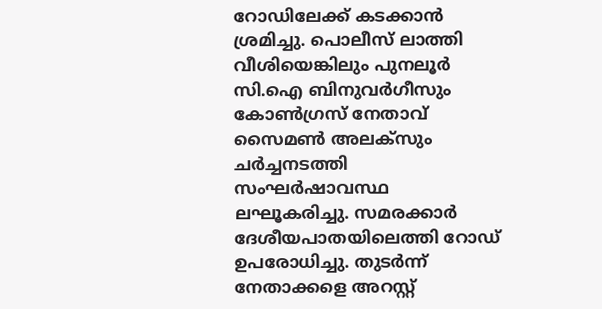റോഡിലേക്ക് കടക്കാൻ ശ്രമിച്ചു. പൊലീസ് ലാത്തി വീശിയെങ്കിലും പുനലൂർ സി.ഐ ബിനുവർഗീസും കോൺഗ്രസ് നേതാവ് സൈമൺ അലക്സും ചർച്ചനടത്തി സംഘർഷാവസ്ഥ ലഘൂകരിച്ചു. സമരക്കാർ ദേശീയപാതയിലെത്തി റോഡ് ഉപരോധിച്ചു. തുടർന്ന് നേതാക്കളെ അറസ്റ്റ്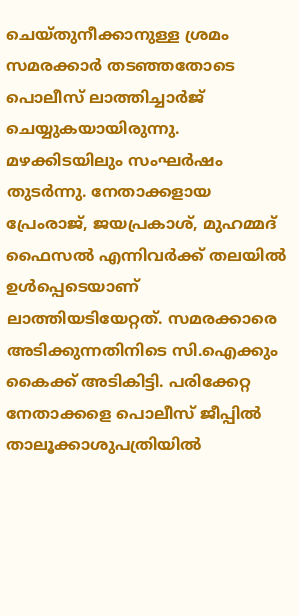ചെയ്തുനീക്കാനുള്ള ശ്രമം സമരക്കാർ തടഞ്ഞതോടെ പൊലീസ് ലാത്തിച്ചാർജ് ചെയ്യുകയായിരുന്നു. മഴക്കിടയിലും സംഘർഷം തുടർന്നു. നേതാക്കളായ പ്രേംരാജ്, ജയപ്രകാശ്, മുഹമ്മദ് ഫൈസൽ എന്നിവർക്ക് തലയിൽ ഉൾപ്പെടെയാണ് ലാത്തിയടിയേറ്റത്. സമരക്കാരെ അടിക്കുന്നതിനിടെ സി.ഐക്കും കൈക്ക് അടികിട്ടി. പരിക്കേറ്റ നേതാക്കളെ പൊലീസ് ജീപ്പിൽ താലൂക്കാശുപത്രിയിൽ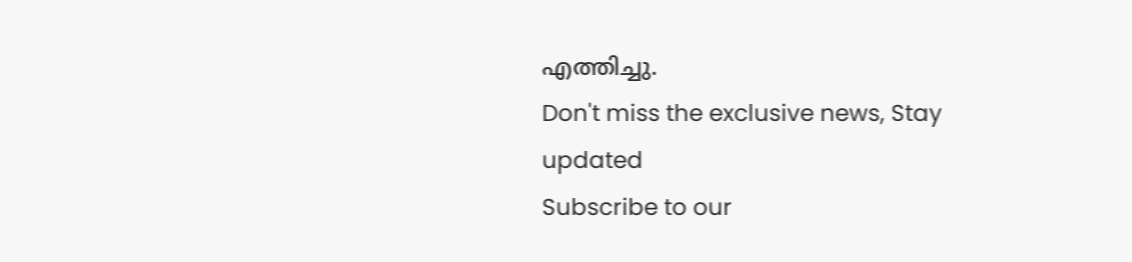എത്തിച്ചു.
Don't miss the exclusive news, Stay updated
Subscribe to our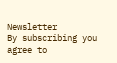Newsletter
By subscribing you agree to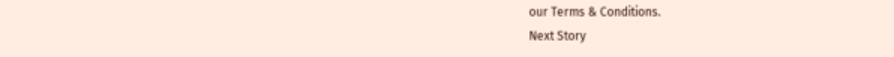our Terms & Conditions.
Next Story